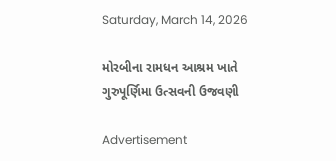Saturday, March 14, 2026

મોરબીના રામધન આશ્રમ ખાતે ગુરુપૂર્ણિમા ઉત્સવની ઉજવણી

Advertisement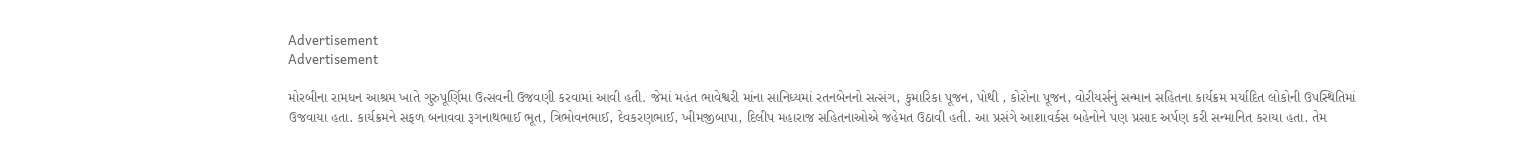Advertisement
Advertisement

મોરબીના રામધન આશ્રમ ખાતે ગુરુપૂર્ણિમા ઉત્સવની ઉજવણી કરવામાં આવી હતી. જેમાં મહંત ભાવેશ્વરી માંના સાનિધ્યમાં રતનબેનનો સત્સંગ, કુમારિકા પૂજન, પોથી , કોરોના પૂજન, વોરીયર્સનું સન્માન સહિતના કાર્યક્રમ મર્યાદિત લોકોની ઉપસ્થિતિમાં ઉજવાયા હતા. કાર્યક્રમને સફળ બનાવવા રૂગનાથભાઈ ભૂત, ત્રિભોવનભાઈ, દેવકરણભાઈ, ખીમજીબાપા, દિલીપ મહારાજ સહિતનાઓએ જહેમત ઉઠાવી હતી. આ પ્રસંગે આશાવર્કસ બહેનોને પણ પ્રસાદ અર્પણ કરી સન્માનિત કરાયા હતા. તેમ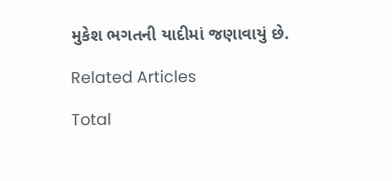મુકેશ ભગતની યાદીમાં જણાવાયું છે.

Related Articles

Total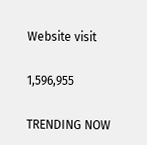Website visit

1,596,955

TRENDING NOW